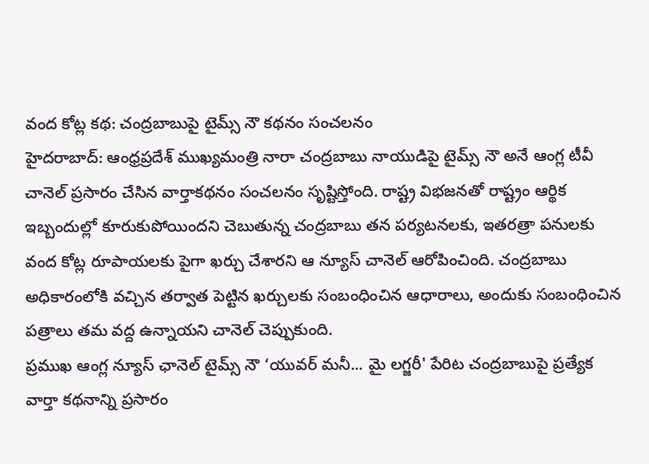వంద కోట్ల కథ: చంద్రబాబుపై టైమ్స్ నౌ కథనం సంచలనం
హైదరాబాద్: ఆంధ్రప్రదేశ్ ముఖ్యమంత్రి నారా చంద్రబాబు నాయుడిపై టైమ్స్ నౌ అనే ఆంగ్ల టీవీ చానెల్ ప్రసారం చేసిన వార్తాకథనం సంచలనం సృష్టిస్తోంది. రాష్ట్ర విభజనతో రాష్ట్రం ఆర్థిక ఇబ్బందుల్లో కూరుకుపోయిందని చెబుతున్న చంద్రబాబు తన పర్యటనలకు, ఇతరత్రా పనులకు వంద కోట్ల రూపాయలకు పైగా ఖర్చు చేశారని ఆ న్యూస్ చానెల్ ఆరోపించింది. చంద్రబాబు అధికారంలోకి వచ్చిన తర్వాత పెట్టిన ఖర్చులకు సంబంధించిన ఆధారాలు, అందుకు సంబంధించిన పత్రాలు తమ వద్ద ఉన్నాయని చానెల్ చెప్పుకుంది.
ప్రముఖ ఆంగ్ల న్యూస్ ఛానెల్ టైమ్స్ నౌ ‘యువర్ మనీ... మై లగ్జరీ' పేరిట చంద్రబాబుపై ప్రత్యేక వార్తా కథనాన్ని ప్రసారం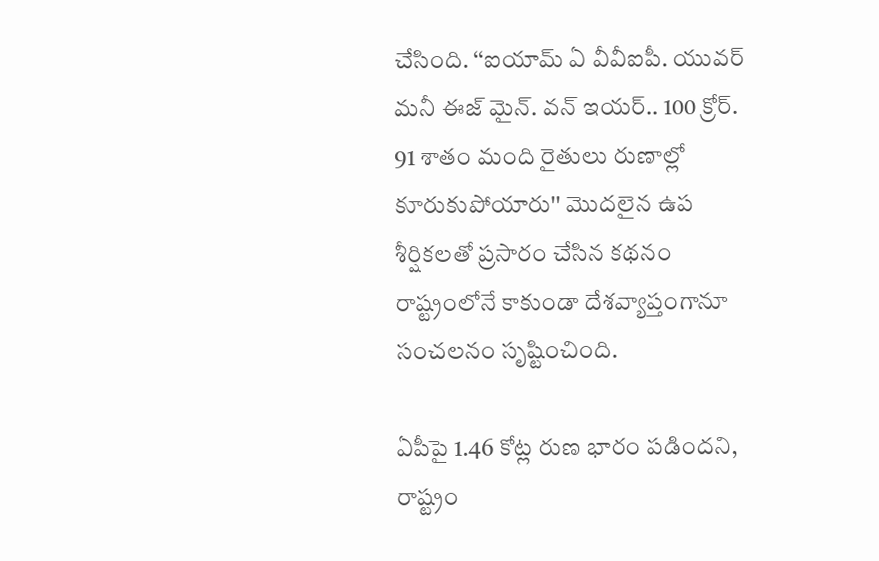చేసింది. ‘‘ఐయామ్ ఏ వీవీఐపీ. యువర్ మనీ ఈజ్ మైన్. వన్ ఇయర్.. 100 క్రోర్. 91 శాతం మంది రైతులు రుణాల్లో కూరుకుపోయారు'' మొదలైన ఉప శీర్షికలతో ప్రసారం చేసిన కథనం రాష్ట్రంలోనే కాకుండా దేశవ్యాప్తంగానూ సంచలనం సృష్టించింది.

ఏపీపై 1.46 కోట్ల రుణ భారం పడిందని, రాష్ట్రం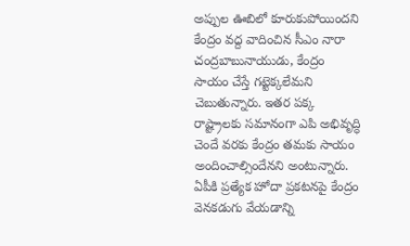అప్పుల ఊబిలో కూరుకుపోయిందని కేంద్రం వద్ద వాదించిన సీఎం నారా చంద్రబాబునాయుడు, కేంద్రం సాయం చేస్తే గట్టెక్కలేమని చెబుతున్నారు. ఇతర పక్క రాష్ట్రాలకు సమానంగా ఎపి అభివృద్ధి చెందే వరకు కేంద్రం తమకు సాయం అందించాల్సిందేనని అంటున్నారు.
ఏపీకి ప్రత్యేక హోదా ప్రకటనపై కేంద్రం వెనకడుగు వేయడాన్ని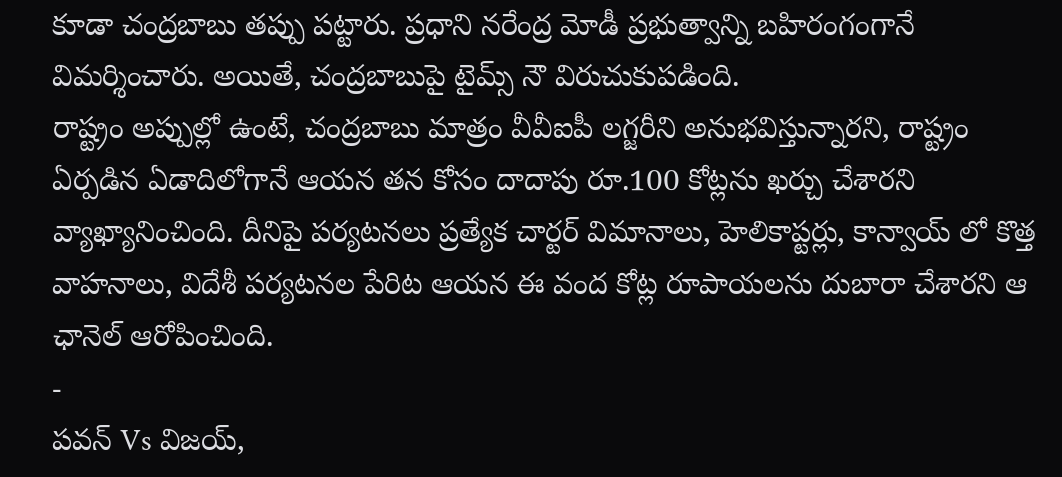కూడా చంద్రబాబు తప్పు పట్టారు. ప్రధాని నరేంద్ర మోడీ ప్రభుత్వాన్ని బహిరంగంగానే విమర్శించారు. అయితే, చంద్రబాబుపై టైమ్స్ నౌ విరుచుకుపడింది.
రాష్ట్రం అప్పుల్లో ఉంటే, చంద్రబాబు మాత్రం వీవీఐపీ లగ్జరీని అనుభవిస్తున్నారని, రాష్ట్రం ఏర్పడిన ఏడాదిలోగానే ఆయన తన కోసం దాదాపు రూ.100 కోట్లను ఖర్చు చేశారని వ్యాఖ్యానించింది. దీనిపై పర్యటనలు ప్రత్యేక చార్టర్ విమానాలు, హెలికాప్టర్లు, కాన్వాయ్ లో కొత్త వాహనాలు, విదేశీ పర్యటనల పేరిట ఆయన ఈ వంద కోట్ల రూపాయలను దుబారా చేశారని ఆ ఛానెల్ ఆరోపించింది.
-
పవన్ Vs విజయ్,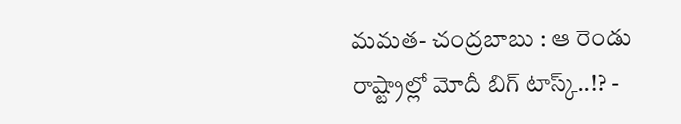మమత- చంద్రబాబు : ఆ రెండు రాష్ట్రాల్లో మోదీ బిగ్ టాస్క్..!? -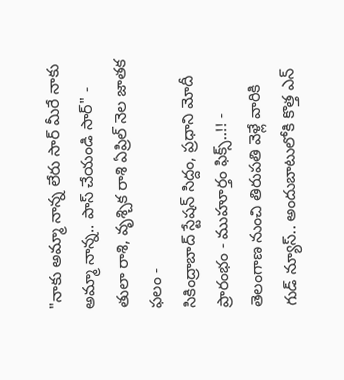"నాకు అమ్మా నాన్న లేరు సార్ మీరే నాకు అమ్మా నాన్న.. పాస్ చేయండి సార్" -
తులా రాశి, వృశ్చిక రాశి ఏప్రిల్ నెల జాతక ఫలం -
సికింద్రాబాద్ స్టేషన్ సిద్దం, ప్రధాని మోదీ ప్రారంభం - ముహూర్తం ఫిక్స్..!! -
తెలంగాణ నుంచి తిరుపతి వెళ్లే వారికి గుడ్ న్యూస్.. అందుబాటులోకి కొత్త ఎన్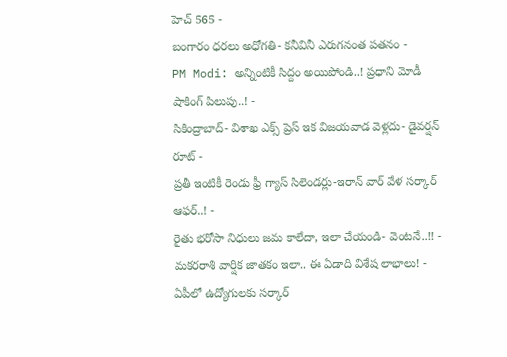హెచ్ 565 -
బంగారం ధరలు అధోగతి- కనీవినీ ఎరుగనంత పతనం -
PM Modi: అన్నింటికీ సిద్దం అయిపోండి..! ప్రధాని మోడీ షాకింగ్ పిలుపు..! -
సికింద్రాబాద్- విశాఖ ఎక్స్ ప్రెస్ ఇక విజయవాడ వెళ్లదు- డైవర్షన్ రూట్ -
ప్రతీ ఇంటికీ రెండు ఫ్రీ గ్యాస్ సిలెండర్లు-ఇరాన్ వార్ వేళ సర్కార్ ఆఫర్..! -
రైతు భరోసా నిధులు జమ కాలేదా, ఇలా చేయండి- వెంటనే..!! -
మకరరాశి వార్షిక జాతకం ఇలా.. ఈ ఏడాది విశేష లాభాలు! -
ఏపీలో ఉద్యోగులకు సర్కార్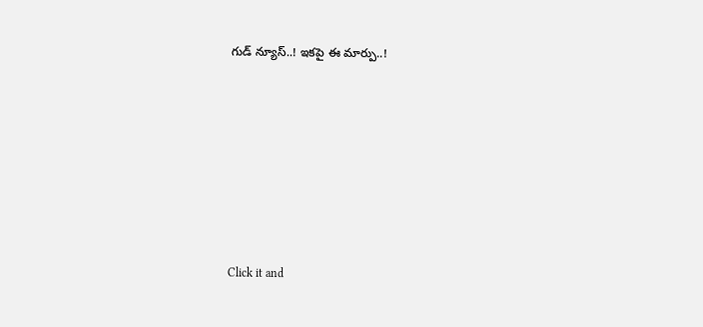గుడ్ న్యూస్..! ఇకపై ఈ మార్పు..!












Click it and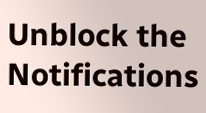Unblock the Notifications